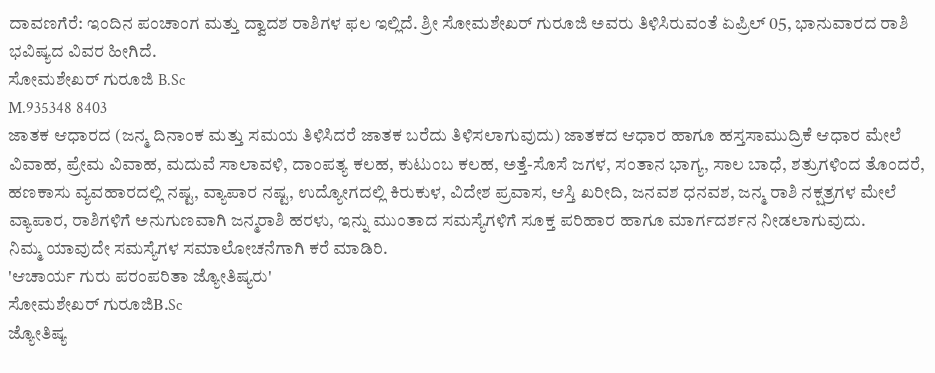ದಾವಣಗೆರೆ: ಇಂದಿನ ಪಂಚಾಂಗ ಮತ್ತು ದ್ವಾದಶ ರಾಶಿಗಳ ಫಲ ಇಲ್ಲಿದೆ. ಶ್ರೀ ಸೋಮಶೇಖರ್ ಗುರೂಜಿ ಅವರು ತಿಳಿಸಿರುವಂತೆ ಏಪ್ರಿಲ್ 05, ಭಾನುವಾರದ ರಾಶಿ ಭವಿಷ್ಯದ ವಿವರ ಹೀಗಿದೆ.
ಸೋಮಶೇಖರ್ ಗುರೂಜಿ B.Sc
M.935348 8403
ಜಾತಕ ಆಧಾರದ (ಜನ್ಮ ದಿನಾಂಕ ಮತ್ತು ಸಮಯ ತಿಳಿಸಿದರೆ ಜಾತಕ ಬರೆದು ತಿಳಿಸಲಾಗುವುದು) ಜಾತಕದ ಆಧಾರ ಹಾಗೂ ಹಸ್ತಸಾಮುದ್ರಿಕೆ ಆಧಾರ ಮೇಲೆ ವಿವಾಹ, ಪ್ರೇಮ ವಿವಾಹ, ಮದುವೆ ಸಾಲಾವಳಿ, ದಾಂಪತ್ಯ ಕಲಹ, ಕುಟುಂಬ ಕಲಹ, ಅತ್ತೆ-ಸೊಸೆ ಜಗಳ, ಸಂತಾನ ಭಾಗ್ಯ, ಸಾಲ ಬಾಧೆ, ಶತ್ರುಗಳಿಂದ ತೊಂದರೆ, ಹಣಕಾಸು ವ್ಯವಹಾರದಲ್ಲಿ ನಷ್ಟ, ವ್ಯಾಪಾರ ನಷ್ಟ, ಉದ್ಯೋಗದಲ್ಲಿ ಕಿರುಕುಳ, ವಿದೇಶ ಪ್ರವಾಸ, ಆಸ್ತಿ ಖರೀದಿ, ಜನವಶ ಧನವಶ, ಜನ್ಮ ರಾಶಿ ನಕ್ಷತ್ರಗಳ ಮೇಲೆ ವ್ಯಾಪಾರ, ರಾಶಿಗಳಿಗೆ ಅನುಗುಣವಾಗಿ ಜನ್ಮರಾಶಿ ಹರಳು, ಇನ್ನು ಮುಂತಾದ ಸಮಸ್ಯೆಗಳಿಗೆ ಸೂಕ್ತ ಪರಿಹಾರ ಹಾಗೂ ಮಾರ್ಗದರ್ಶನ ನೀಡಲಾಗುವುದು.
ನಿಮ್ಮ ಯಾವುದೇ ಸಮಸ್ಯೆಗಳ ಸಮಾಲೋಚನೆಗಾಗಿ ಕರೆ ಮಾಡಿರಿ.
'ಆಚಾರ್ಯ ಗುರು ಪರಂಪರಿತಾ ಜ್ಯೋತಿಷ್ಯರು'
ಸೋಮಶೇಖರ್ ಗುರೂಜಿB.Sc
ಜ್ಯೋತಿಷ್ಯ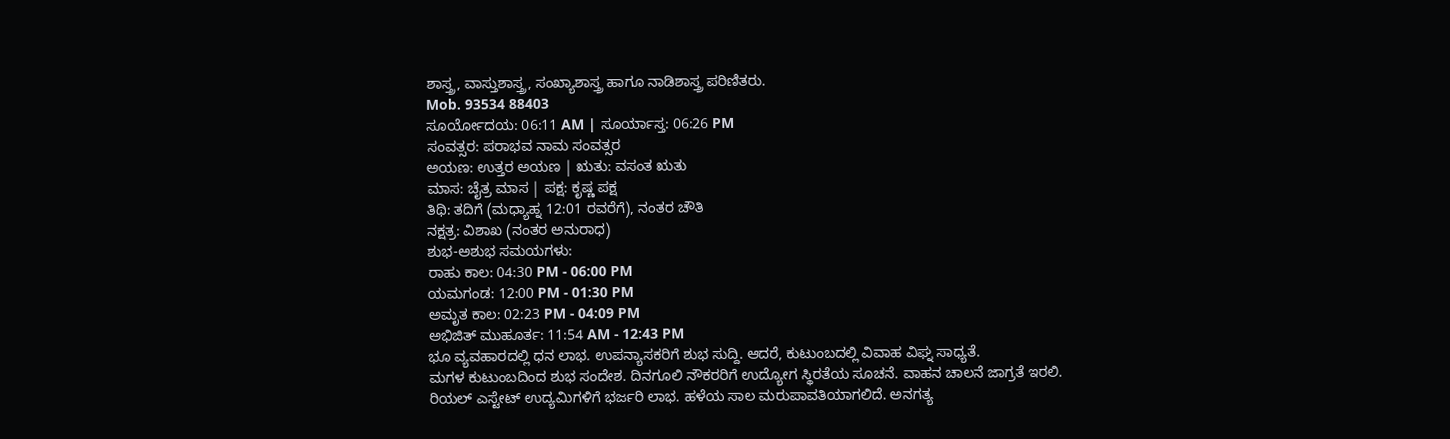ಶಾಸ್ತ್ರ, ವಾಸ್ತುಶಾಸ್ತ್ರ, ಸಂಖ್ಯಾಶಾಸ್ತ್ರ ಹಾಗೂ ನಾಡಿಶಾಸ್ತ್ರ ಪರಿಣಿತರು.
Mob. 93534 88403
ಸೂರ್ಯೋದಯ: 06:11 AM | ಸೂರ್ಯಾಸ್ತ: 06:26 PM
ಸಂವತ್ಸರ: ಪರಾಭವ ನಾಮ ಸಂವತ್ಸರ
ಅಯಣ: ಉತ್ತರ ಅಯಣ | ಋತು: ವಸಂತ ಋತು
ಮಾಸ: ಚೈತ್ರ ಮಾಸ | ಪಕ್ಷ: ಕೃಷ್ಣ ಪಕ್ಷ
ತಿಥಿ: ತದಿಗೆ (ಮಧ್ಯಾಹ್ನ 12:01 ರವರೆಗೆ), ನಂತರ ಚೌತಿ
ನಕ್ಷತ್ರ: ವಿಶಾಖ (ನಂತರ ಅನುರಾಧ)
ಶುಭ-ಅಶುಭ ಸಮಯಗಳು:
ರಾಹು ಕಾಲ: 04:30 PM - 06:00 PM
ಯಮಗಂಡ: 12:00 PM - 01:30 PM
ಅಮೃತ ಕಾಲ: 02:23 PM - 04:09 PM
ಅಭಿಜಿತ್ ಮುಹೂರ್ತ: 11:54 AM - 12:43 PM
ಭೂ ವ್ಯವಹಾರದಲ್ಲಿ ಧನ ಲಾಭ. ಉಪನ್ಯಾಸಕರಿಗೆ ಶುಭ ಸುದ್ದಿ. ಆದರೆ, ಕುಟುಂಬದಲ್ಲಿ ವಿವಾಹ ವಿಘ್ನ ಸಾಧ್ಯತೆ.
ಮಗಳ ಕುಟುಂಬದಿಂದ ಶುಭ ಸಂದೇಶ. ದಿನಗೂಲಿ ನೌಕರರಿಗೆ ಉದ್ಯೋಗ ಸ್ಥಿರತೆಯ ಸೂಚನೆ. ವಾಹನ ಚಾಲನೆ ಜಾಗ್ರತೆ ಇರಲಿ.
ರಿಯಲ್ ಎಸ್ಟೇಟ್ ಉದ್ಯಮಿಗಳಿಗೆ ಭರ್ಜರಿ ಲಾಭ. ಹಳೆಯ ಸಾಲ ಮರುಪಾವತಿಯಾಗಲಿದೆ. ಅನಗತ್ಯ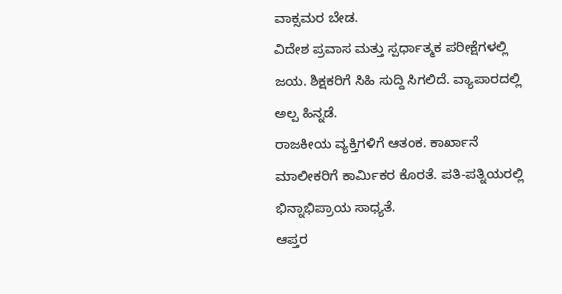ವಾಕ್ಸಮರ ಬೇಡ.
ವಿದೇಶ ಪ್ರವಾಸ ಮತ್ತು ಸ್ಪರ್ಧಾತ್ಮಕ ಪರೀಕ್ಷೆಗಳಲ್ಲಿ ಜಯ. ಶಿಕ್ಷಕರಿಗೆ ಸಿಹಿ ಸುದ್ದಿ ಸಿಗಲಿದೆ. ವ್ಯಾಪಾರದಲ್ಲಿ ಅಲ್ಪ ಹಿನ್ನಡೆ.
ರಾಜಕೀಯ ವ್ಯಕ್ತಿಗಳಿಗೆ ಆತಂಕ. ಕಾರ್ಖಾನೆ ಮಾಲೀಕರಿಗೆ ಕಾರ್ಮಿಕರ ಕೊರತೆ. ಪತಿ-ಪತ್ನಿಯರಲ್ಲಿ ಭಿನ್ನಾಭಿಪ್ರಾಯ ಸಾಧ್ಯತೆ.
ಆಪ್ತರ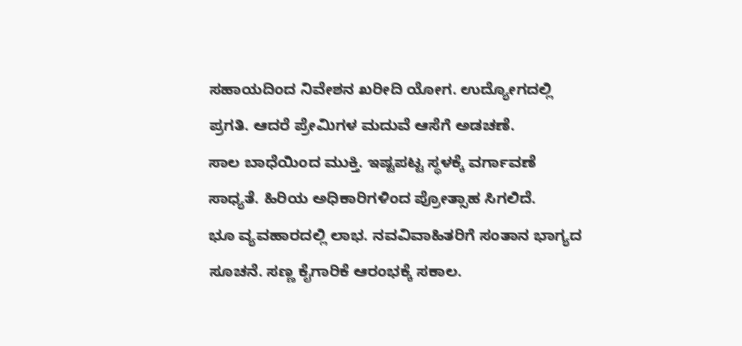ಸಹಾಯದಿಂದ ನಿವೇಶನ ಖರೀದಿ ಯೋಗ. ಉದ್ಯೋಗದಲ್ಲಿ ಪ್ರಗತಿ. ಆದರೆ ಪ್ರೇಮಿಗಳ ಮದುವೆ ಆಸೆಗೆ ಅಡಚಣೆ.
ಸಾಲ ಬಾಧೆಯಿಂದ ಮುಕ್ತಿ. ಇಷ್ಟಪಟ್ಟ ಸ್ಥಳಕ್ಕೆ ವರ್ಗಾವಣೆ ಸಾಧ್ಯತೆ. ಹಿರಿಯ ಅಧಿಕಾರಿಗಳಿಂದ ಪ್ರೋತ್ಸಾಹ ಸಿಗಲಿದೆ.
ಭೂ ವ್ಯವಹಾರದಲ್ಲಿ ಲಾಭ. ನವವಿವಾಹಿತರಿಗೆ ಸಂತಾನ ಭಾಗ್ಯದ ಸೂಚನೆ. ಸಣ್ಣ ಕೈಗಾರಿಕೆ ಆರಂಭಕ್ಕೆ ಸಕಾಲ.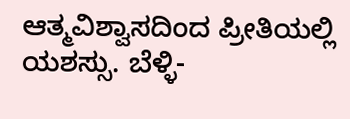ಆತ್ಮವಿಶ್ವಾಸದಿಂದ ಪ್ರೀತಿಯಲ್ಲಿ ಯಶಸ್ಸು. ಬೆಳ್ಳಿ-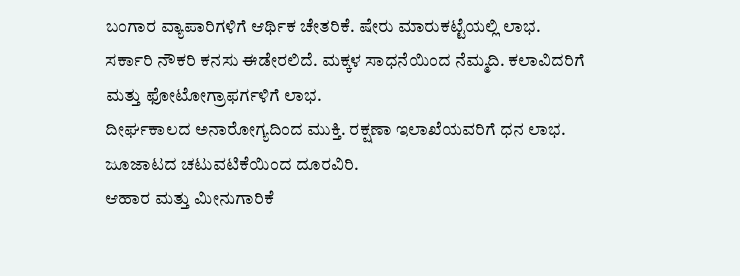ಬಂಗಾರ ವ್ಯಾಪಾರಿಗಳಿಗೆ ಆರ್ಥಿಕ ಚೇತರಿಕೆ. ಷೇರು ಮಾರುಕಟ್ಟೆಯಲ್ಲಿ ಲಾಭ.
ಸರ್ಕಾರಿ ನೌಕರಿ ಕನಸು ಈಡೇರಲಿದೆ. ಮಕ್ಕಳ ಸಾಧನೆಯಿಂದ ನೆಮ್ಮದಿ. ಕಲಾವಿದರಿಗೆ ಮತ್ತು ಫೋಟೋಗ್ರಾಫರ್ಗಳಿಗೆ ಲಾಭ.
ದೀರ್ಘಕಾಲದ ಅನಾರೋಗ್ಯದಿಂದ ಮುಕ್ತಿ. ರಕ್ಷಣಾ ಇಲಾಖೆಯವರಿಗೆ ಧನ ಲಾಭ. ಜೂಜಾಟದ ಚಟುವಟಿಕೆಯಿಂದ ದೂರವಿರಿ.
ಆಹಾರ ಮತ್ತು ಮೀನುಗಾರಿಕೆ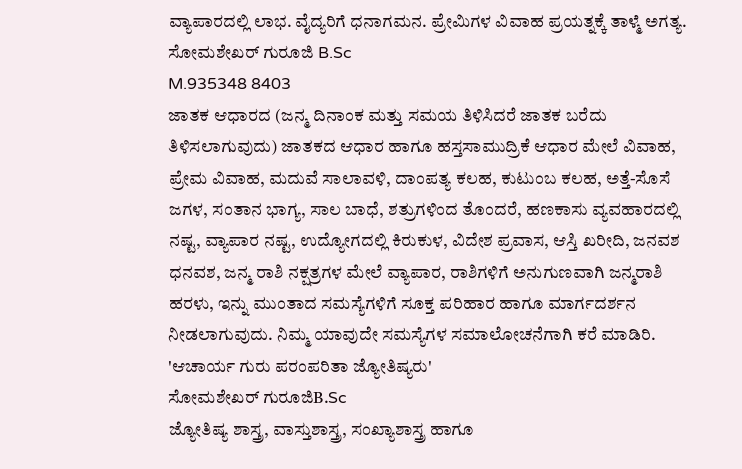ವ್ಯಾಪಾರದಲ್ಲಿ ಲಾಭ. ವೈದ್ಯರಿಗೆ ಧನಾಗಮನ. ಪ್ರೇಮಿಗಳ ವಿವಾಹ ಪ್ರಯತ್ನಕ್ಕೆ ತಾಳ್ಮೆ ಅಗತ್ಯ.
ಸೋಮಶೇಖರ್ ಗುರೂಜಿ B.Sc
M.935348 8403
ಜಾತಕ ಆಧಾರದ (ಜನ್ಮ ದಿನಾಂಕ ಮತ್ತು ಸಮಯ ತಿಳಿಸಿದರೆ ಜಾತಕ ಬರೆದು ತಿಳಿಸಲಾಗುವುದು) ಜಾತಕದ ಆಧಾರ ಹಾಗೂ ಹಸ್ತಸಾಮುದ್ರಿಕೆ ಆಧಾರ ಮೇಲೆ ವಿವಾಹ, ಪ್ರೇಮ ವಿವಾಹ, ಮದುವೆ ಸಾಲಾವಳಿ, ದಾಂಪತ್ಯ ಕಲಹ, ಕುಟುಂಬ ಕಲಹ, ಅತ್ತೆ-ಸೊಸೆ ಜಗಳ, ಸಂತಾನ ಭಾಗ್ಯ, ಸಾಲ ಬಾಧೆ, ಶತ್ರುಗಳಿಂದ ತೊಂದರೆ, ಹಣಕಾಸು ವ್ಯವಹಾರದಲ್ಲಿ ನಷ್ಟ, ವ್ಯಾಪಾರ ನಷ್ಟ, ಉದ್ಯೋಗದಲ್ಲಿ ಕಿರುಕುಳ, ವಿದೇಶ ಪ್ರವಾಸ, ಆಸ್ತಿ ಖರೀದಿ, ಜನವಶ ಧನವಶ, ಜನ್ಮ ರಾಶಿ ನಕ್ಷತ್ರಗಳ ಮೇಲೆ ವ್ಯಾಪಾರ, ರಾಶಿಗಳಿಗೆ ಅನುಗುಣವಾಗಿ ಜನ್ಮರಾಶಿ ಹರಳು, ಇನ್ನು ಮುಂತಾದ ಸಮಸ್ಯೆಗಳಿಗೆ ಸೂಕ್ತ ಪರಿಹಾರ ಹಾಗೂ ಮಾರ್ಗದರ್ಶನ ನೀಡಲಾಗುವುದು. ನಿಮ್ಮ ಯಾವುದೇ ಸಮಸ್ಯೆಗಳ ಸಮಾಲೋಚನೆಗಾಗಿ ಕರೆ ಮಾಡಿರಿ.
'ಆಚಾರ್ಯ ಗುರು ಪರಂಪರಿತಾ ಜ್ಯೋತಿಷ್ಯರು'
ಸೋಮಶೇಖರ್ ಗುರೂಜಿB.Sc
ಜ್ಯೋತಿಷ್ಯ ಶಾಸ್ತ್ರ, ವಾಸ್ತುಶಾಸ್ತ್ರ, ಸಂಖ್ಯಾಶಾಸ್ತ್ರ ಹಾಗೂ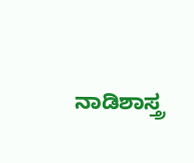ನಾಡಿಶಾಸ್ತ್ರ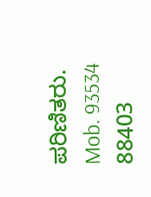ಪರಿಣಿತರು.
Mob. 93534 88403